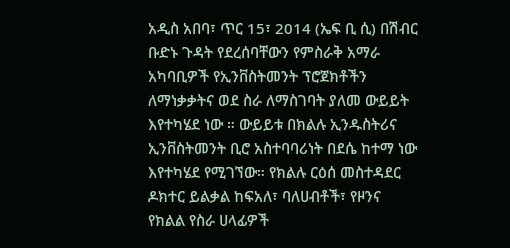አዲስ አበባ፣ ጥር 15፣ 2014 (ኤፍ ቢ ሲ) በሽብር ቡድኑ ጉዳት የደረሰባቸውን የምስራቅ አማራ አካባቢዎች የኢንቨስትመንት ፕሮጀክቶችን ለማነቃቃትና ወደ ስራ ለማስገባት ያለመ ውይይት እየተካሄደ ነው ። ውይይቱ በክልሉ ኢንዱስትሪና ኢንቨስትመንት ቢሮ አስተባባሪነት በደሴ ከተማ ነው እየተካሄደ የሚገኘው። የክልሉ ርዕሰ መስተዳደር ዶክተር ይልቃል ከፍአለ፣ ባለሀብቶች፣ የዞንና የክልል የስራ ሀላፊዎች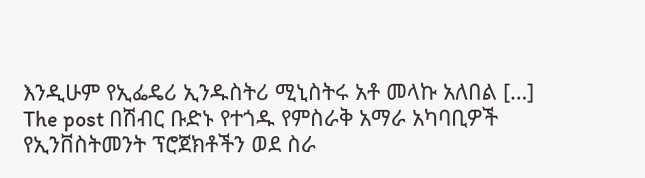እንዲሁም የኢፌዴሪ ኢንዱስትሪ ሚኒስትሩ አቶ መላኩ አለበል […]
The post በሽብር ቡድኑ የተጎዱ የምስራቅ አማራ አካባቢዎች የኢንቨስትመንት ፕሮጀክቶችን ወደ ስራ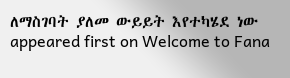ለማስገባት ያለመ ውይይት እየተካሄደ ነው appeared first on Welcome to Fana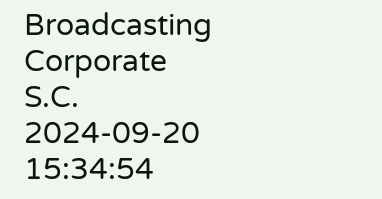Broadcasting Corporate S.C.
2024-09-20 15:34:54